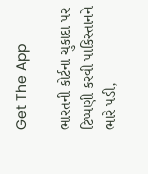Get The App

ભારતની કોર્ટના ચુકાદા પર ટિપ્પણી કરવી પાકિસ્તાનને ભારે પડી,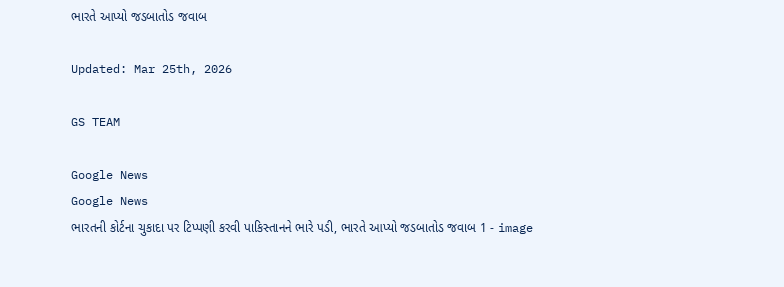ભારતે આપ્યો જડબાતોડ જવાબ

Updated: Mar 25th, 2026

GS TEAM

Google News
Google News
ભારતની કોર્ટના ચુકાદા પર ટિપ્પણી કરવી પાકિસ્તાનને ભારે પડી, ભારતે આપ્યો જડબાતોડ જવાબ 1 - image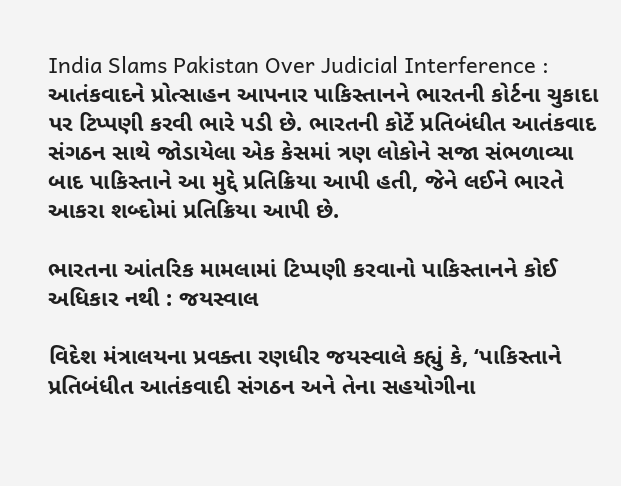India Slams Pakistan Over Judicial Interference : આતંકવાદને પ્રોત્સાહન આપનાર પાકિસ્તાનને ભારતની કોર્ટના ચુકાદા પર ટિપ્પણી કરવી ભારે પડી છે. ભારતની કોર્ટે પ્રતિબંધીત આતંકવાદ સંગઠન સાથે જોડાયેલા એક કેસમાં ત્રણ લોકોને સજા સંભળાવ્યા બાદ પાકિસ્તાને આ મુદ્દે પ્રતિક્રિયા આપી હતી, જેને લઈને ભારતે આકરા શબ્દોમાં પ્રતિક્રિયા આપી છે.

ભારતના આંતરિક મામલામાં ટિપ્પણી કરવાનો પાકિસ્તાનને કોઈ અધિકાર નથી : જયસ્વાલ

વિદેશ મંત્રાલયના પ્રવક્તા રણધીર જયસ્વાલે કહ્યું કે, ‘પાકિસ્તાને પ્રતિબંધીત આતંકવાદી સંગઠન અને તેના સહયોગીના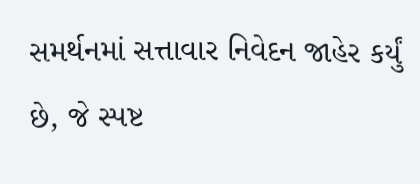સમર્થનમાં સત્તાવાર નિવેદન જાહેર કર્યું છે, જે સ્પષ્ટ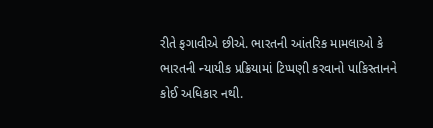રીતે ફગાવીએ છીએ. ભારતની આંતરિક મામલાઓ કે ભારતની ન્યાયીક પ્રક્રિયામાં ટિપ્પણી કરવાનો પાકિસ્તાનને કોઈ અધિકાર નથી.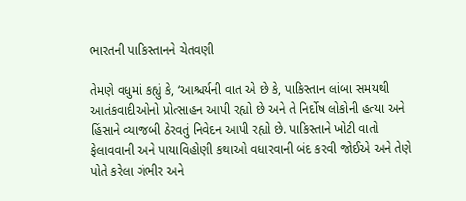ભારતની પાકિસ્તાનને ચેતવણી

તેમણે વધુમાં કહ્યું કે, ‘આશ્ચર્યની વાત એ છે કે, પાકિસ્તાન લાંબા સમયથી આતંકવાદીઓનો પ્રોત્સાહન આપી રહ્યો છે અને તે નિર્દોષ લોકોની હત્યા અને હિંસાને વ્યાજબી ઠેરવતું નિવેદન આપી રહ્યો છે. પાકિસ્તાને ખોટી વાતો ફેલાવવાની અને પાયાવિહોણી કથાઓ વધારવાની બંદ કરવી જોઈએ અને તેણે પોતે કરેલા ગંભીર અને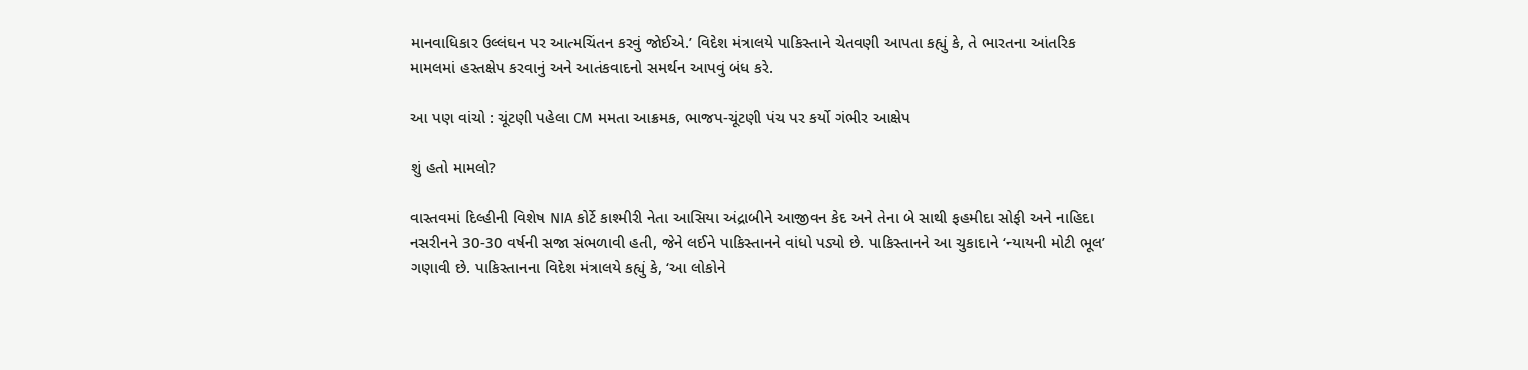માનવાધિકાર ઉલ્લંઘન પર આત્મચિંતન કરવું જોઈએ.’ વિદેશ મંત્રાલયે પાકિસ્તાને ચેતવણી આપતા કહ્યું કે, તે ભારતના આંતરિક મામલમાં હસ્તક્ષેપ કરવાનું અને આતંકવાદનો સમર્થન આપવું બંધ કરે.

આ પણ વાંચો : ચૂંટણી પહેલા CM મમતા આક્રમક, ભાજપ-ચૂંટણી પંચ પર કર્યો ગંભીર આક્ષેપ

શું હતો મામલો?

વાસ્તવમાં દિલ્હીની વિશેષ NIA કોર્ટે કાશ્મીરી નેતા આસિયા અંદ્રાબીને આજીવન કેદ અને તેના બે સાથી ફહમીદા સોફી અને નાહિદા નસરીનને 30-30 વર્ષની સજા સંભળાવી હતી, જેને લઈને પાકિસ્તાનને વાંધો પડ્યો છે. પાકિસ્તાનને આ ચુકાદાને ‘ન્યાયની મોટી ભૂલ’ ગણાવી છે. પાકિસ્તાનના વિદેશ મંત્રાલયે કહ્યું કે, ‘આ લોકોને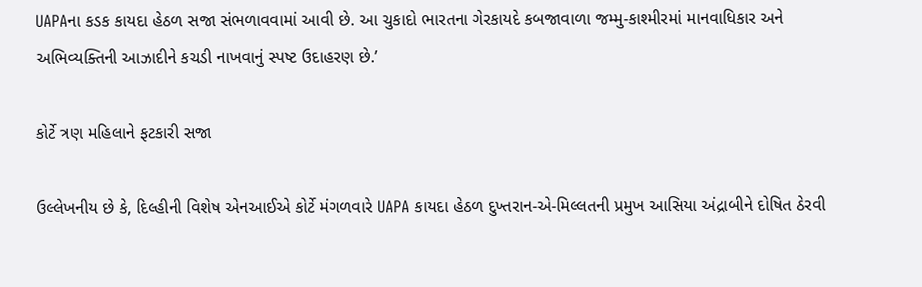UAPAના કડક કાયદા હેઠળ સજા સંભળાવવામાં આવી છે. આ ચુકાદો ભારતના ગેરકાયદે કબજાવાળા જમ્મુ-કાશ્મીરમાં માનવાધિકાર અને અભિવ્યક્તિની આઝાદીને કચડી નાખવાનું સ્પષ્ટ ઉદાહરણ છે.’

કોર્ટે ત્રણ મહિલાને ફટકારી સજા

ઉલ્લેખનીય છે કે, દિલ્હીની વિશેષ એનઆઈએ કોર્ટે મંગળવારે UAPA કાયદા હેઠળ દુખ્તરાન-એ-મિલ્લતની પ્રમુખ આસિયા અંદ્રાબીને દોષિત ઠેરવી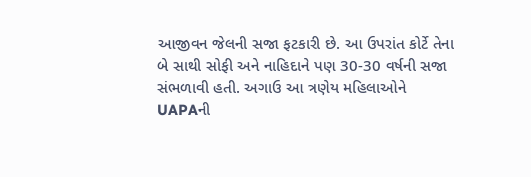આજીવન જેલની સજા ફટકારી છે. આ ઉપરાંત કોર્ટે તેના બે સાથી સોફી અને નાહિદાને પણ 30-30 વર્ષની સજા સંભળાવી હતી. અગાઉ આ ત્રણેય મહિલાઓને UAPAની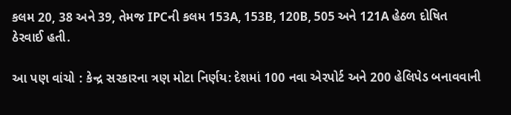કલમ 20, 38 અને 39, તેમજ IPCની કલમ 153A, 153B, 120B, 505 અને 121A હેઠળ દોષિત ઠેરવાઈ હતી.

આ પણ વાંચો : કેન્દ્ર સરકારના ત્રણ મોટા નિર્ણય: દેશમાં 100 નવા એરપોર્ટ અને 200 હેલિપેડ બનાવવાની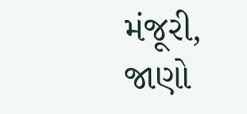મંજૂરી, જાણો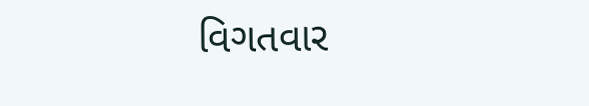વિગતવાર